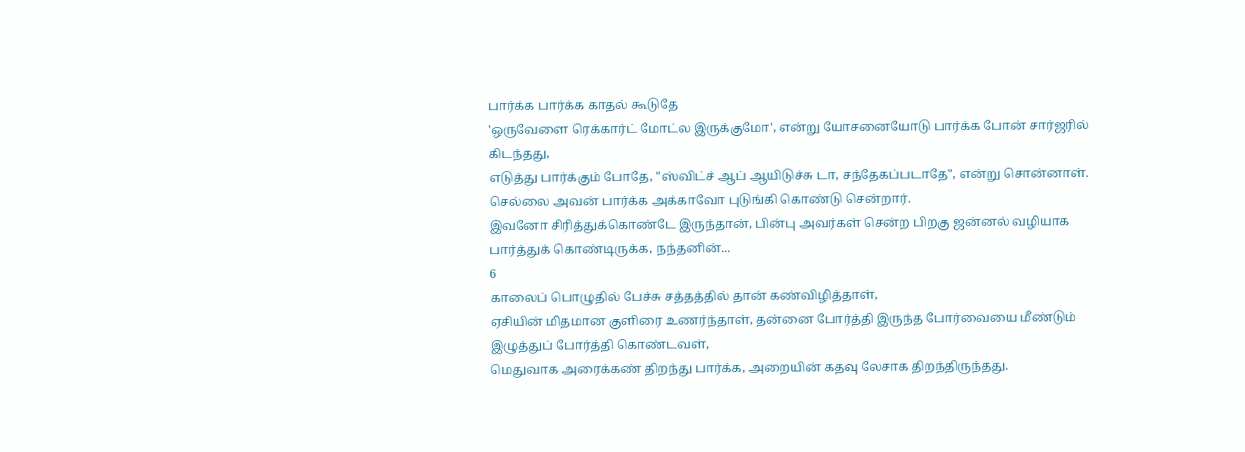பார்க்க பார்க்க காதல் கூடுதே
'ஒருவேளை ரெக்கார்ட் மோட்ல இருக்குமோ', என்று யோசனையோடு பார்க்க போன் சார்ஜரில் கிடந்தது,
எடுத்து பார்க்கும் போதே, "ஸ்விட்ச் ஆப் ஆயிடுச்சு டா, சந்தேகப்படாதே", என்று சொன்னாள்.
செல்லை அவன் பார்க்க அக்காவோ புடுங்கி கொண்டு சென்றார்.
இவனோ சிரித்துக்கொண்டே இருந்தான், பின்பு அவர்கள் சென்ற பிறகு ஜன்னல் வழியாக பார்த்துக் கொண்டிருக்க, நந்தனின்...
6
காலைப் பொழுதில் பேச்சு சத்தத்தில் தான் கண்விழித்தாள்,
ஏசியின் மிதமான குளிரை உணர்ந்தாள், தன்னை போர்த்தி இருந்த போர்வையை மீண்டும் இழுத்துப் போர்த்தி கொண்டவள்,
மெதுவாக அரைக்கண் திறந்து பார்க்க, அறையின் கதவு லேசாக திறந்திருந்தது.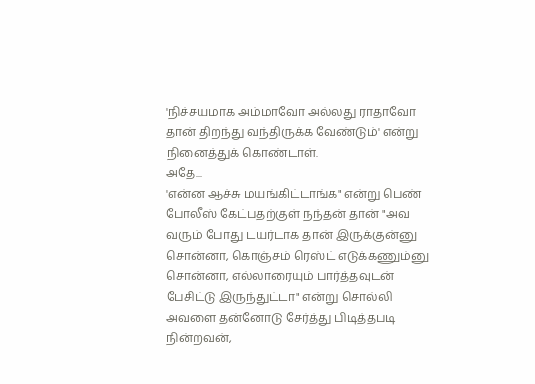'நிச்சயமாக அம்மாவோ அல்லது ராதாவோ தான் திறந்து வந்திருக்க வேண்டும்' என்று நினைத்துக் கொண்டாள்.
அதே...
'என்ன ஆச்சு மயங்கிட்டாங்க" என்று பெண் போலீஸ் கேட்பதற்குள் நந்தன் தான் "அவ வரும் போது டயர்டாக தான் இருக்குன்னு சொன்னா, கொஞ்சம் ரெஸ்ட் எடுக்கணும்னு சொன்னா, எல்லாரையும் பார்த்தவுடன் பேசிட்டு இருந்துட்டா" என்று சொல்லி அவளை தன்னோடு சேர்த்து பிடித்தபடி நின்றவன்,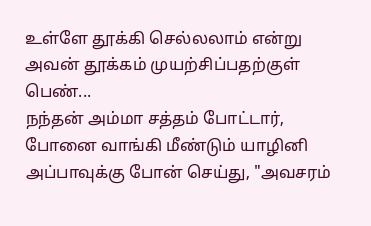உள்ளே தூக்கி செல்லலாம் என்று அவன் தூக்கம் முயற்சிப்பதற்குள் பெண்...
நந்தன் அம்மா சத்தம் போட்டார், போனை வாங்கி மீண்டும் யாழினி அப்பாவுக்கு போன் செய்து, "அவசரம்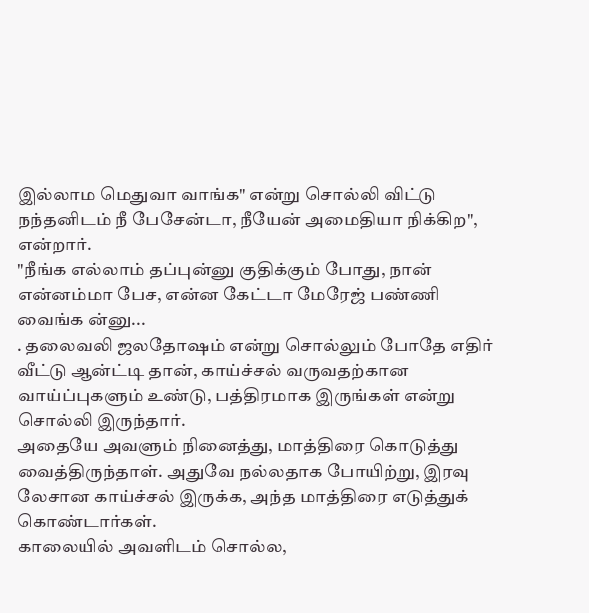இல்லாம மெதுவா வாங்க" என்று சொல்லி விட்டு நந்தனிடம் நீ பேசேன்டா, நீயேன் அமைதியா நிக்கிற", என்றார்.
"நீங்க எல்லாம் தப்புன்னு குதிக்கும் போது, நான் என்னம்மா பேச, என்ன கேட்டா மேரேஜ் பண்ணி வைங்க ன்னு...
. தலைவலி ஜலதோஷம் என்று சொல்லும் போதே எதிர் வீட்டு ஆன்ட்டி தான், காய்ச்சல் வருவதற்கான வாய்ப்புகளும் உண்டு, பத்திரமாக இருங்கள் என்று சொல்லி இருந்தார்.
அதையே அவளும் நினைத்து, மாத்திரை கொடுத்து வைத்திருந்தாள். அதுவே நல்லதாக போயிற்று, இரவு லேசான காய்ச்சல் இருக்க, அந்த மாத்திரை எடுத்துக் கொண்டார்கள்.
காலையில் அவளிடம் சொல்ல,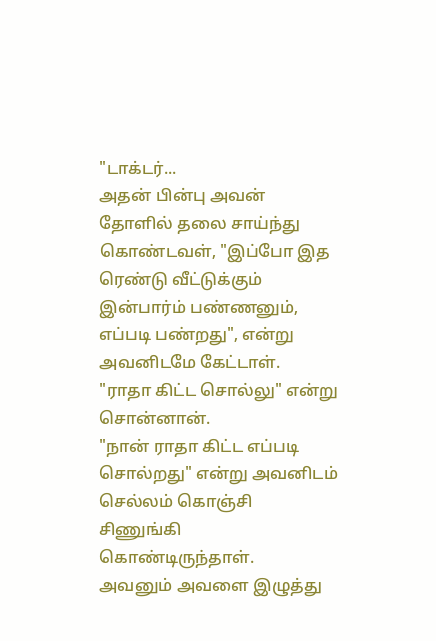"டாக்டர்...
அதன் பின்பு அவன் தோளில் தலை சாய்ந்து கொண்டவள், "இப்போ இத ரெண்டு வீட்டுக்கும் இன்பார்ம் பண்ணனும், எப்படி பண்றது", என்று அவனிடமே கேட்டாள்.
"ராதா கிட்ட சொல்லு" என்று சொன்னான்.
"நான் ராதா கிட்ட எப்படி சொல்றது" என்று அவனிடம் செல்லம் கொஞ்சி சிணுங்கி கொண்டிருந்தாள்.
அவனும் அவளை இழுத்து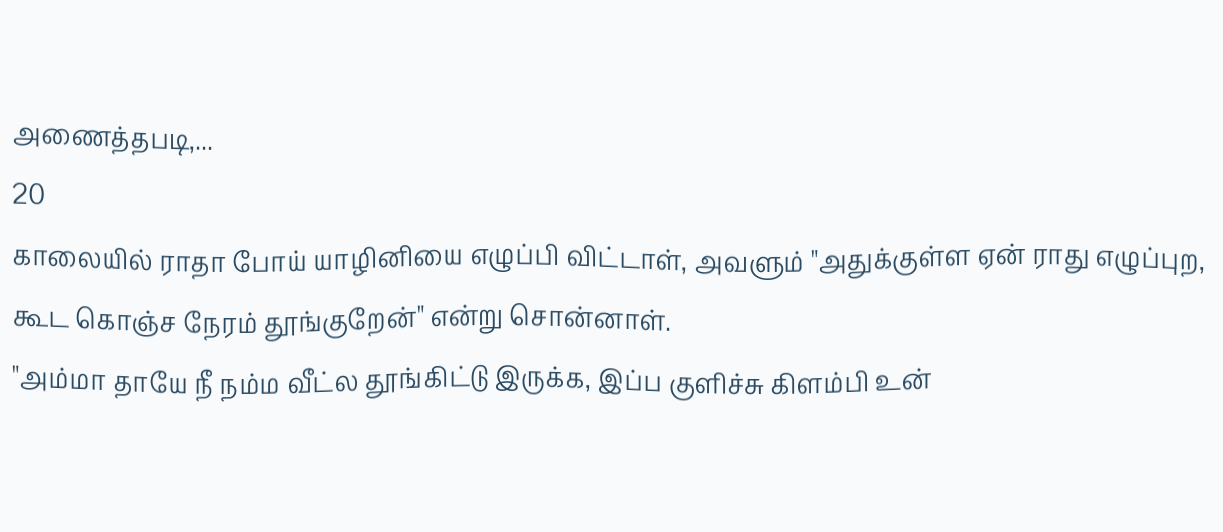அணைத்தபடி,...
20
காலையில் ராதா போய் யாழினியை எழுப்பி விட்டாள், அவளும் "அதுக்குள்ள ஏன் ராது எழுப்புற, கூட கொஞ்ச நேரம் தூங்குறேன்" என்று சொன்னாள்.
"அம்மா தாயே நீ நம்ம வீட்ல தூங்கிட்டு இருக்க, இப்ப குளிச்சு கிளம்பி உன்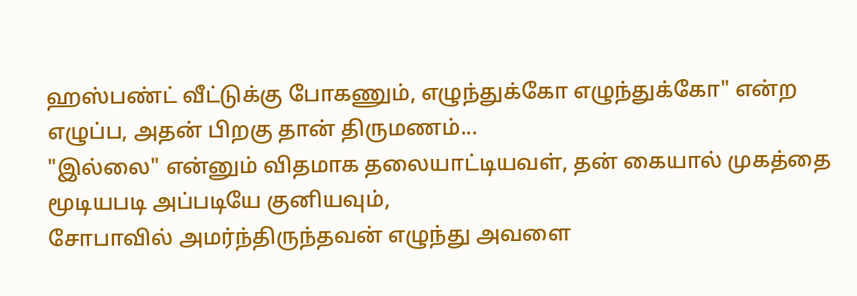ஹஸ்பண்ட் வீட்டுக்கு போகணும், எழுந்துக்கோ எழுந்துக்கோ" என்ற எழுப்ப, அதன் பிறகு தான் திருமணம்...
"இல்லை" என்னும் விதமாக தலையாட்டியவள், தன் கையால் முகத்தை மூடியபடி அப்படியே குனியவும்,
சோபாவில் அமர்ந்திருந்தவன் எழுந்து அவளை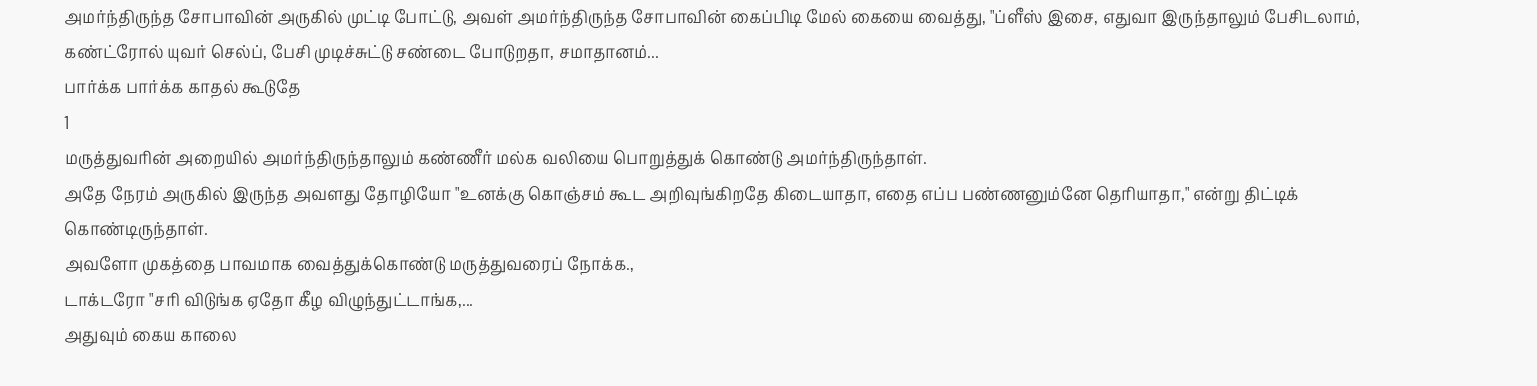அமர்ந்திருந்த சோபாவின் அருகில் முட்டி போட்டு, அவள் அமர்ந்திருந்த சோபாவின் கைப்பிடி மேல் கையை வைத்து, "ப்ளீஸ் இசை, எதுவா இருந்தாலும் பேசிடலாம், கண்ட்ரோல் யுவர் செல்ப், பேசி முடிச்சுட்டு சண்டை போடுறதா, சமாதானம்...
பார்க்க பார்க்க காதல் கூடுதே
1
மருத்துவரின் அறையில் அமர்ந்திருந்தாலும் கண்ணீர் மல்க வலியை பொறுத்துக் கொண்டு அமர்ந்திருந்தாள்.
அதே நேரம் அருகில் இருந்த அவளது தோழியோ "உனக்கு கொஞ்சம் கூட அறிவுங்கிறதே கிடையாதா, எதை எப்ப பண்ணனும்னே தெரியாதா," என்று திட்டிக் கொண்டிருந்தாள்.
அவளோ முகத்தை பாவமாக வைத்துக்கொண்டு மருத்துவரைப் நோக்க.,
டாக்டரோ "சரி விடுங்க ஏதோ கீழ விழுந்துட்டாங்க,...
அதுவும் கைய காலை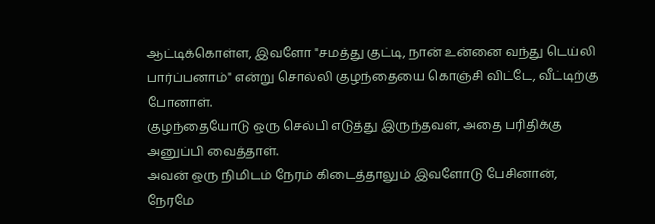ஆட்டிக்கொள்ள, இவளோ "சமத்து குட்டி, நான் உன்னை வந்து டெய்லி பார்ப்பனாம்" என்று சொல்லி குழந்தையை கொஞ்சி விட்டே, வீட்டிற்கு
போனாள்.
குழந்தையோடு ஒரு செல்பி எடுத்து இருந்தவள், அதை பரிதிக்கு அனுப்பி வைத்தாள்.
அவன் ஒரு நிமிடம் நேரம் கிடைத்தாலும் இவளோடு பேசினான், நேரமே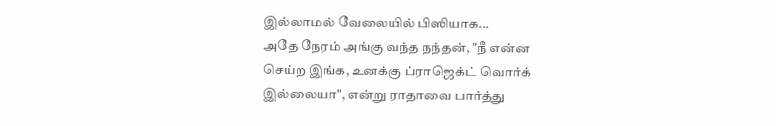இல்லாமல் வேலையில் பிஸியாக...
அதே நேரம் அங்கு வந்த நந்தன், "நீ என்ன செய்ற இங்க, உனக்கு ப்ராஜெக்ட் வொர்க் இல்லையா", என்று ராதாவை பார்த்து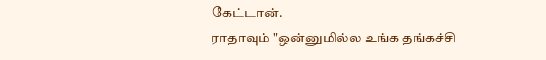கேட்டான்.
ராதாவும் "ஒன்னுமில்ல உங்க தங்கச்சி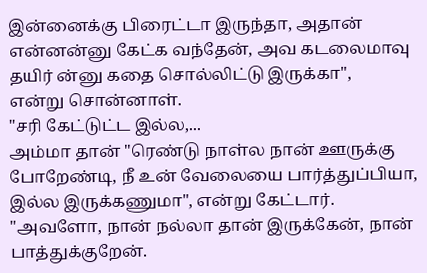இன்னைக்கு பிரைட்டா இருந்தா, அதான் என்னன்னு கேட்க வந்தேன், அவ கடலைமாவு தயிர் ன்னு கதை சொல்லிட்டு இருக்கா",
என்று சொன்னாள்.
"சரி கேட்டுட்ட இல்ல,...
அம்மா தான் "ரெண்டு நாள்ல நான் ஊருக்கு போறேண்டி, நீ உன் வேலையை பார்த்துப்பியா, இல்ல இருக்கணுமா", என்று கேட்டார்.
"அவளோ, நான் நல்லா தான் இருக்கேன், நான் பாத்துக்குறேன்.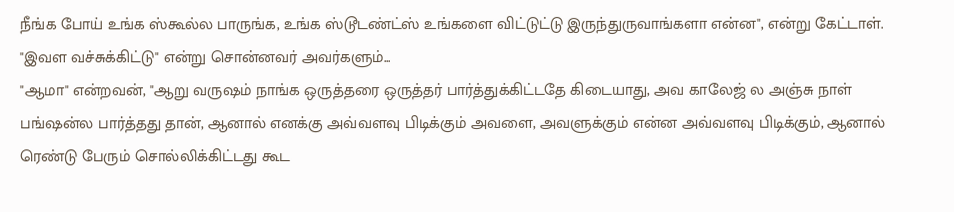நீங்க போய் உங்க ஸ்கூல்ல பாருங்க, உங்க ஸ்டூடண்ட்ஸ் உங்களை விட்டுட்டு இருந்துருவாங்களா என்ன", என்று கேட்டாள்.
"இவள வச்சுக்கிட்டு" என்று சொன்னவர் அவர்களும்...
"ஆமா" என்றவன், "ஆறு வருஷம் நாங்க ஒருத்தரை ஒருத்தர் பார்த்துக்கிட்டதே கிடையாது, அவ காலேஜ் ல அஞ்சு நாள் பங்ஷன்ல பார்த்தது தான், ஆனால் எனக்கு அவ்வளவு பிடிக்கும் அவளை, அவளுக்கும் என்ன அவ்வளவு பிடிக்கும், ஆனால் ரெண்டு பேரும் சொல்லிக்கிட்டது கூட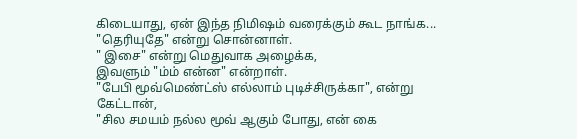கிடையாது, ஏன் இந்த நிமிஷம் வரைக்கும் கூட நாங்க...
"தெரியுதே" என்று சொன்னாள்.
" இசை" என்று மெதுவாக அழைக்க,
இவளும் "ம்ம் என்ன" என்றாள்.
"பேபி மூவ்மெண்ட்ஸ் எல்லாம் புடிச்சிருக்கா", என்று கேட்டான்,
"சில சமயம் நல்ல மூவ் ஆகும் போது, என் கை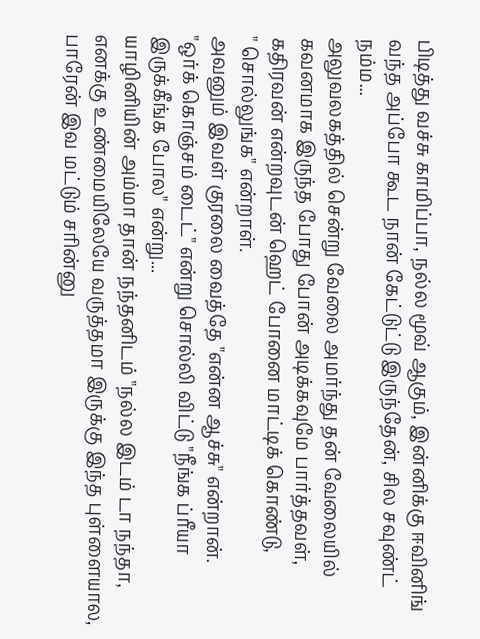பிடித்து வச்சு காமிப்பா, நல்ல மூவ் ஆகும், இன்னிக்கு ஈவினிங் வந்த அப்போ கூட நான் கேட்டுட்டு இருந்தேன், சில சவுண்ட் நம்ம...
அலுவலகத்தில் சென்று வேலை அமர்ந்து தன் வேலையில் கவனமாக இருந்த போது போன் அடிக்கவுமே பார்த்தவள், கதிரவன் என்றவுடன் ஹெட் போனை மாட்டிக் கொண்டு,
" சொல்லுங்க" என்றாள்.
அவனும் இவள் குரலை வைத்தே "என்ன ஆச்சு" என்றான்.
"ஒர்க் கொஞ்சம் டைட்" என்று சொல்லி விட்டு "நீங்க ப்ரீயா இருக்கீங்க போல" என்று...
யாழினியின் அம்மா தான் நந்தனிடம் "நல்ல இடம் டா நந்தா, எனக்கு உண்மையிலேயே வருத்தமா இருக்கு இந்த புள்ளையால,
பாரேன் இவ மட்டும் சரின்னு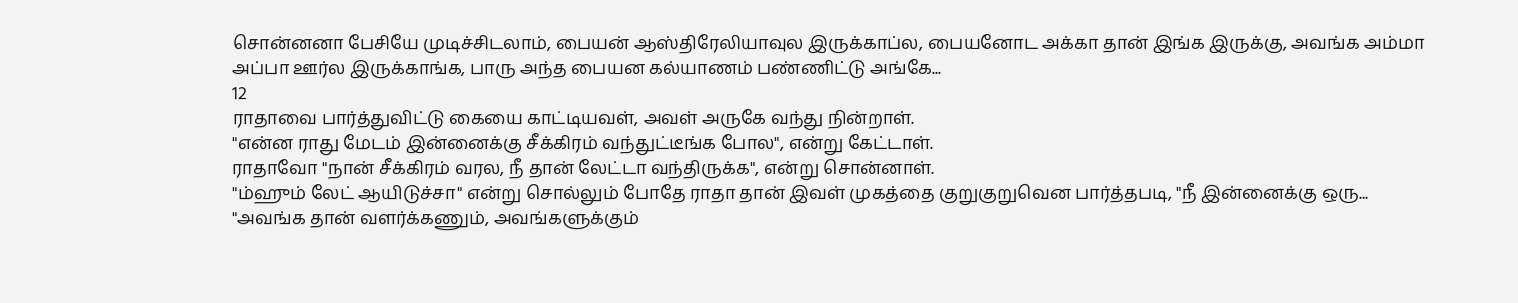சொன்னனா பேசியே முடிச்சிடலாம், பையன் ஆஸ்திரேலியாவுல இருக்காப்ல, பையனோட அக்கா தான் இங்க இருக்கு, அவங்க அம்மா அப்பா ஊர்ல இருக்காங்க, பாரு அந்த பையன கல்யாணம் பண்ணிட்டு அங்கே...
12
ராதாவை பார்த்துவிட்டு கையை காட்டியவள், அவள் அருகே வந்து நின்றாள்.
"என்ன ராது மேடம் இன்னைக்கு சீக்கிரம் வந்துட்டீங்க போல", என்று கேட்டாள்.
ராதாவோ "நான் சீக்கிரம் வரல, நீ தான் லேட்டா வந்திருக்க", என்று சொன்னாள்.
"ம்ஹும் லேட் ஆயிடுச்சா" என்று சொல்லும் போதே ராதா தான் இவள் முகத்தை குறுகுறுவென பார்த்தபடி, "நீ இன்னைக்கு ஒரு...
"அவங்க தான் வளர்க்கணும், அவங்களுக்கும்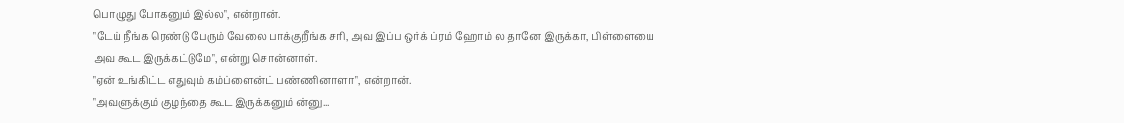பொழுது போகனும் இல்ல", என்றான்.
"டேய் நீங்க ரெண்டு பேரும் வேலை பாக்குறீங்க சரி, அவ இப்ப ஒர்க் ப்ரம் ஹோம் ல தானே இருக்கா, பிள்ளையை அவ கூட இருக்கட்டுமே", என்று சொன்னாள்.
"ஏன் உங்கிட்ட எதுவும் கம்ப்ளைன்ட் பண்ணினாளா", என்றான்.
"அவளுக்கும் குழந்தை கூட இருக்கனும் ன்னு...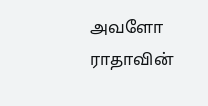அவளோ ராதாவின்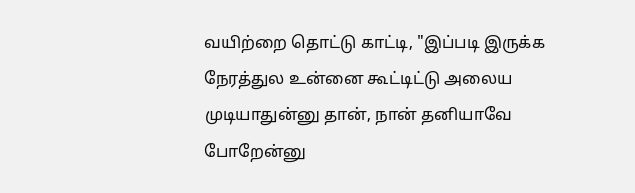வயிற்றை தொட்டு காட்டி, "இப்படி இருக்க நேரத்துல உன்னை கூட்டிட்டு அலைய முடியாதுன்னு தான், நான் தனியாவே போறேன்னு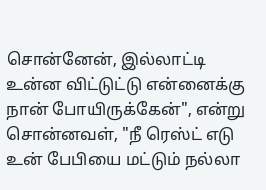சொன்னேன், இல்லாட்டி உன்ன விட்டுட்டு என்னைக்கு நான் போயிருக்கேன்", என்று சொன்னவள், "நீ ரெஸ்ட் எடு உன் பேபியை மட்டும் நல்லா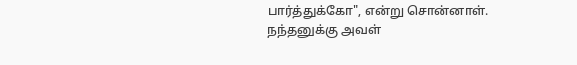பார்த்துக்கோ", என்று சொன்னாள்.
நந்தனுக்கு அவள்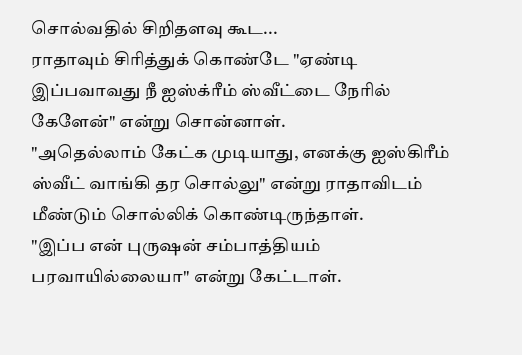சொல்வதில் சிறிதளவு கூட...
ராதாவும் சிரித்துக் கொண்டே "ஏண்டி இப்பவாவது நீ ஐஸ்க்ரீம் ஸ்வீட்டை நேரில் கேளேன்" என்று சொன்னாள்.
"அதெல்லாம் கேட்க முடியாது, எனக்கு ஐஸ்கிரீம் ஸ்வீட் வாங்கி தர சொல்லு" என்று ராதாவிடம் மீண்டும் சொல்லிக் கொண்டிருந்தாள்.
"இப்ப என் புருஷன் சம்பாத்தியம் பரவாயில்லையா" என்று கேட்டாள்.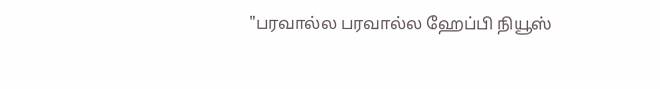"பரவால்ல பரவால்ல ஹேப்பி நியூஸ்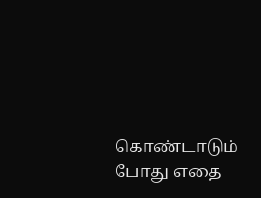கொண்டாடும் போது எதை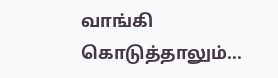வாங்கி கொடுத்தாலும்...